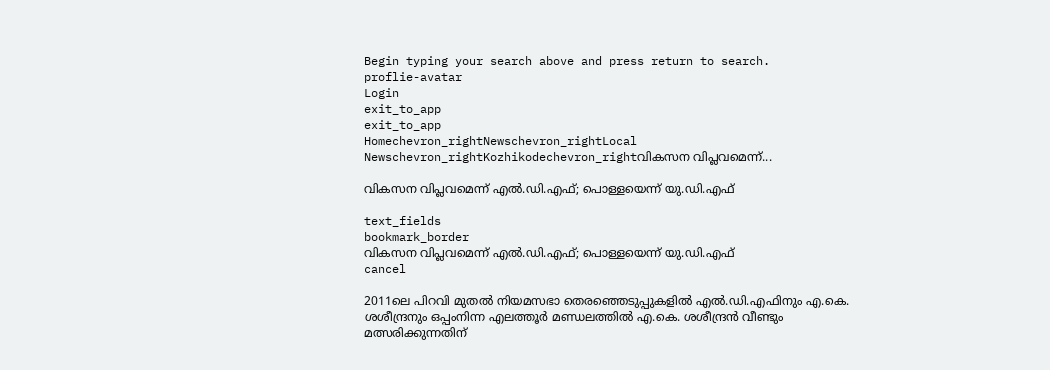Begin typing your search above and press return to search.
proflie-avatar
Login
exit_to_app
exit_to_app
Homechevron_rightNewschevron_rightLocal Newschevron_rightKozhikodechevron_rightവികസന വിപ്ലവമെന്ന്...

വികസന വിപ്ലവമെന്ന് എൽ.ഡി.എഫ്; പൊള്ളയെന്ന് യു.ഡി.എഫ്

text_fields
bookmark_border
വികസന വിപ്ലവമെന്ന് എൽ.ഡി.എഫ്; പൊള്ളയെന്ന് യു.ഡി.എഫ്
cancel

2011ലെ പിറവി മുതൽ നിയമസഭാ തെരഞ്ഞെടുപ്പുകളിൽ എൽ.ഡി.എഫിനും എ.കെ. ശശീന്ദ്രനും ഒപ്പംനിന്ന എലത്തൂർ മണ്ഡലത്തിൽ എ.കെ. ശശീന്ദ്രൻ വീണ്ടും മത്സരിക്കുന്നതിന്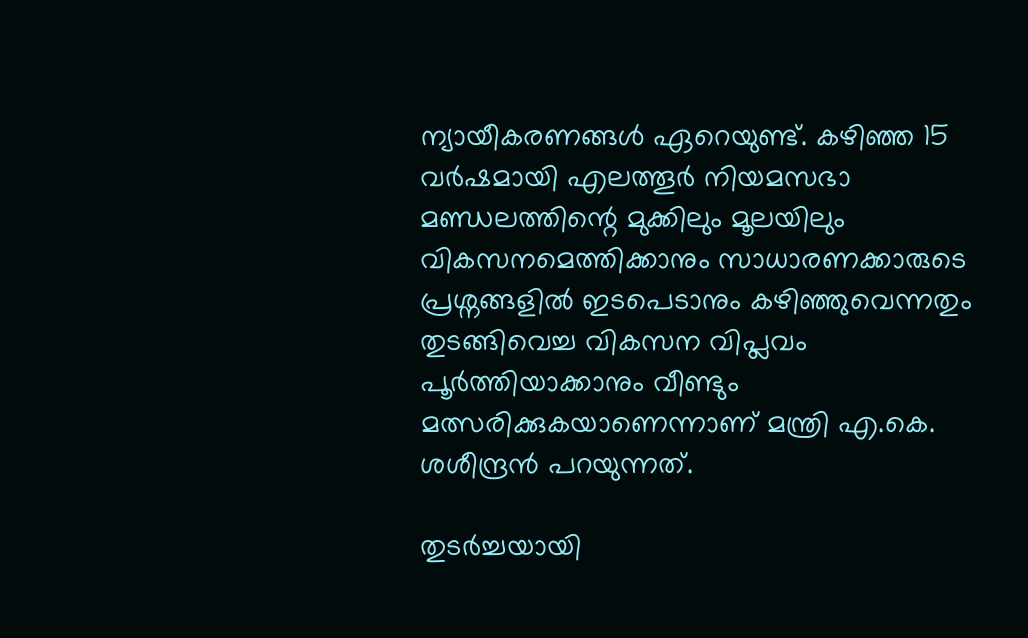ന്യായീകരണങ്ങൾ ഏറെയുണ്ട്. കഴിഞ്ഞ 15 വർഷമായി എലത്തൂർ നിയമസഭാ മണ്ഡലത്തിന്റെ മുക്കിലും മൂലയിലും വികസനമെത്തിക്കാനും സാധാരണക്കാരുടെ പ്രശ്നങ്ങളിൽ ഇടപെടാനും കഴിഞ്ഞുവെന്നതും തുടങ്ങിവെച്ച വികസന വിപ്ലവം പൂർത്തിയാക്കാനും വീണ്ടും മത്സരിക്കുകയാണെന്നാണ് മന്ത്രി എ.കെ. ശശീന്ദ്രൻ പറയുന്നത്.

തുടർച്ചയായി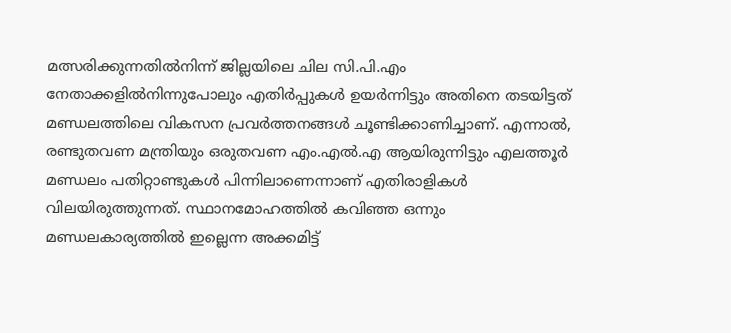മത്സരിക്കുന്നതിൽനിന്ന് ജില്ലയിലെ ചില സി.പി.എം നേതാക്കളിൽനിന്നുപോലും എതിർപ്പുകൾ ഉയർന്നിട്ടും അതിനെ തടയിട്ടത് മണ്ഡലത്തിലെ വികസന പ്രവർത്തനങ്ങൾ ചൂണ്ടിക്കാണിച്ചാണ്. എന്നാൽ, രണ്ടുതവണ മന്ത്രിയും ഒരുതവണ എം.എൽ.എ ആയിരുന്നിട്ടും എലത്തൂർ മണ്ഡലം പതിറ്റാണ്ടുകൾ പിന്നിലാണെന്നാണ് എതിരാളികൾ വിലയിരുത്തുന്നത്. സ്ഥാനമോഹത്തിൽ കവിഞ്ഞ ഒന്നും മണ്ഡലകാര്യത്തിൽ ഇല്ലെന്ന അക്കമിട്ട്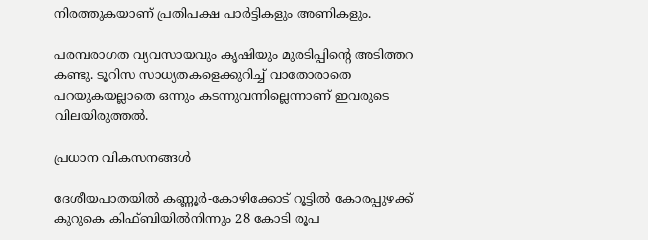നിരത്തുകയാണ് പ്രതിപക്ഷ പാർട്ടികളും അണികളും.

പരമ്പരാഗത വ്യവസായവും കൃഷിയും മുരടിപ്പിന്റെ അടിത്തറ കണ്ടു. ടൂറിസ സാധ്യതകളെക്കുറിച്ച് വാതോരാതെ പറയുകയല്ലാതെ ഒന്നും കടന്നുവന്നില്ലെന്നാണ് ഇവരുടെ വിലയിരുത്തൽ.

പ്രധാന വികസനങ്ങൾ

ദേശീയപാതയില്‍ കണ്ണൂര്‍-കോഴിക്കോട് റൂട്ടില്‍ കോരപ്പുഴക്ക് കുറുകെ കിഫ്ബിയിൽനിന്നും 28 കോടി രൂപ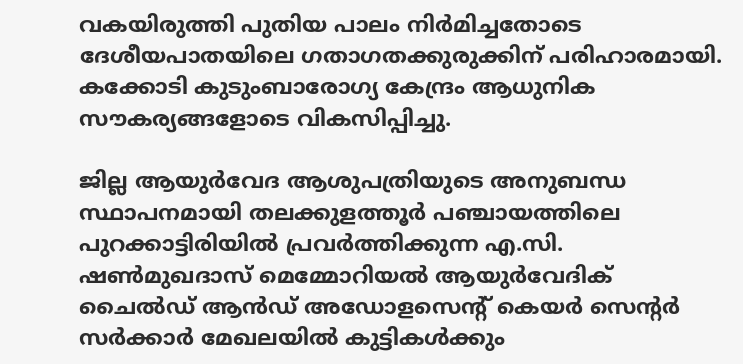വകയിരുത്തി പുതിയ പാലം നിർമിച്ചതോടെ ദേശീയപാതയിലെ ഗതാഗതക്കുരുക്കിന് പരിഹാരമായി. കക്കോടി കുടുംബാരോഗ്യ കേന്ദ്രം ആധുനിക സൗകര്യങ്ങളോടെ വികസിപ്പിച്ചു.

ജില്ല ആയുര്‍വേദ ആശുപത്രിയുടെ അനുബന്ധ സ്ഥാപനമായി തലക്കുളത്തൂര്‍ പഞ്ചായത്തിലെ പുറക്കാട്ടിരിയില്‍ പ്രവര്‍ത്തിക്കുന്ന എ.സി. ഷണ്‍മുഖദാസ് മെമ്മോറിയല്‍ ആയുര്‍വേദിക് ചൈല്‍ഡ് ആൻഡ് അഡോളസെന്റ് കെയര്‍ സെന്റര്‍ സര്‍ക്കാര്‍ മേഖലയില്‍ കുട്ടികള്‍ക്കും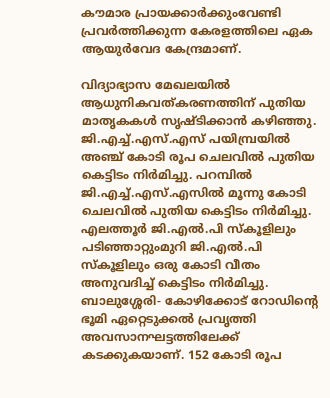കൗമാര പ്രായക്കാര്‍ക്കുംവേണ്ടി പ്രവര്‍ത്തിക്കുന്ന കേരളത്തിലെ ഏക ആയുര്‍വേദ കേന്ദ്രമാണ്.

വിദ്യാഭ്യാസ മേഖലയില്‍ ആധുനികവത്കരണത്തിന് പുതിയ മാതൃകകള്‍ സൃഷ്ടിക്കാന്‍ കഴിഞ്ഞു. ജി.എച്ച്.എസ്.എസ് പയിമ്പ്രയില്‍ അഞ്ച് കോടി രൂപ ചെലവില്‍ പുതിയ കെട്ടിടം നിർമിച്ചു. പറമ്പില്‍ ജി.എച്ച്.എസ്.എസില്‍ മൂന്നു കോടി ചെലവില്‍ പുതിയ കെട്ടിടം നിർമിച്ചു. എലത്തൂര്‍ ജി.എല്‍.പി സ്‌കൂളിലും പടിഞ്ഞാറ്റുംമുറി ജി.എല്‍.പി സ്‌കൂളിലും ഒരു കോടി വീതം അനുവദിച്ച് കെട്ടിടം നിർമിച്ചു. ബാലുശ്ശേരി- കോഴിക്കോട് റോഡിന്റെ ഭൂമി ഏറ്റെടുക്കല്‍ പ്രവൃത്തി അവസാനഘട്ടത്തിലേക്ക് കടക്കുകയാണ്. 152 കോടി രൂപ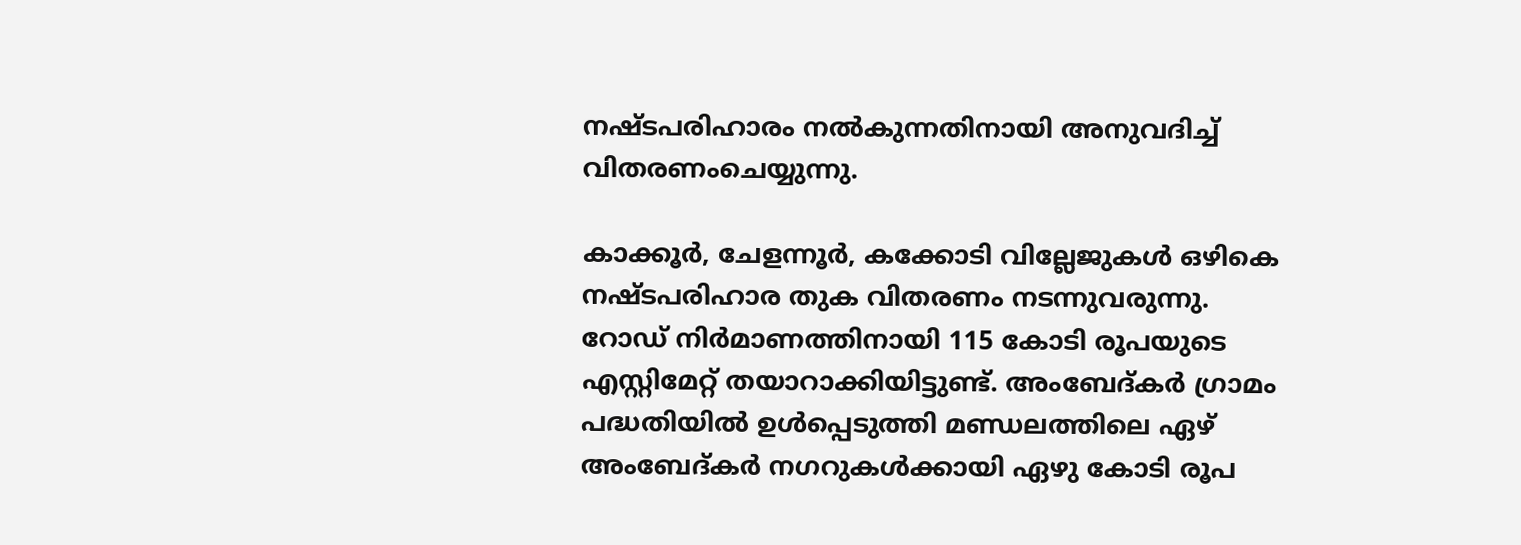നഷ്ടപരിഹാരം നല്‍കുന്നതിനായി അനുവദിച്ച് വിതരണംചെയ്യുന്നു.

കാക്കൂര്‍, ചേളന്നൂര്‍, കക്കോടി വില്ലേജുകള്‍ ഒഴികെ നഷ്ടപരിഹാര തുക വിതരണം നടന്നുവരുന്നു. റോഡ് നിർമാണത്തിനായി 115 കോടി രൂപയുടെ എസ്റ്റിമേറ്റ് തയാറാക്കിയിട്ടുണ്ട്. അംബേദ്കര്‍ ഗ്രാമം പദ്ധതിയില്‍ ഉള്‍പ്പെടുത്തി മണ്ഡലത്തിലെ ഏഴ് അംബേദ്കര്‍ നഗറുകള്‍ക്കായി ഏഴു കോടി രൂപ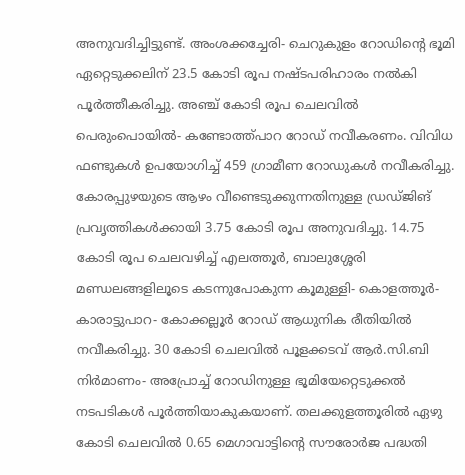അനുവദിച്ചിട്ടുണ്ട്. അംശക്കച്ചേരി- ചെറുകുളം റോഡിന്റെ ഭൂമി ഏറ്റെടുക്കലിന് 23.5 കോടി രൂപ നഷ്ടപരിഹാരം നല്‍കി പൂര്‍ത്തീകരിച്ചു. അഞ്ച് കോടി രൂപ ചെലവില്‍ പെരുംപൊയില്‍- കണ്ടോത്ത്പാറ റോഡ് നവീകരണം. വിവിധ ഫണ്ടുകള്‍ ഉപയോഗിച്ച് 459 ഗ്രാമീണ റോഡുകള്‍ നവീകരിച്ചു. കോരപ്പുഴയുടെ ആഴം വീണ്ടെടുക്കുന്നതിനുള്ള ഡ്രഡ്ജിങ് പ്രവൃത്തികള്‍ക്കായി 3.75 കോടി രൂപ അനുവദിച്ചു. 14.75 കോടി രൂപ ചെലവഴിച്ച് എലത്തൂര്‍, ബാലുശ്ശേരി മണ്ഡലങ്ങളിലൂടെ കടന്നുപോകുന്ന കൂമുള്ളി- കൊളത്തൂര്‍- കാരാട്ടുപാറ- കോക്കല്ലൂര്‍ റോഡ് ആധുനിക രീതിയില്‍ നവീകരിച്ചു. 30 കോടി ചെലവില്‍ പൂളക്കടവ് ആര്‍.സി.ബി നിർമാണം- അപ്രോച്ച് റോഡിനുള്ള ഭൂമിയേറ്റെടുക്കല്‍ നടപടികള്‍ പൂര്‍ത്തിയാകുകയാണ്. തലക്കുളത്തൂരില്‍ ഏഴു കോടി ചെലവില്‍ 0.65 മെഗാവാട്ടിന്റെ സൗരോർജ പദ്ധതി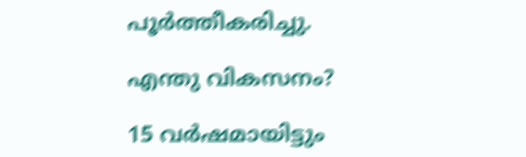പൂര്‍ത്തീകരിച്ചു.

എന്തു വികസനം?

15 വർഷമായിട്ടും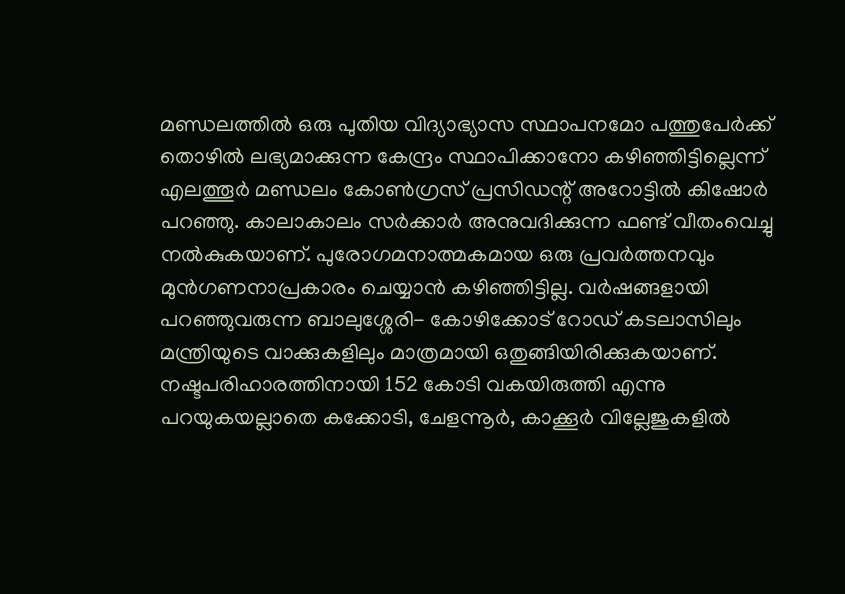മണ്ഡലത്തിൽ ഒരു പുതിയ വിദ്യാഭ്യാസ സ്ഥാപനമോ പത്തുപേർക്ക് തൊഴിൽ ലഭ്യമാക്കുന്ന കേന്ദ്രം സ്ഥാപിക്കാനോ കഴിഞ്ഞിട്ടില്ലെന്ന് എലത്തൂർ മണ്ഡലം കോൺഗ്രസ് പ്രസിഡന്റ് അറോട്ടിൽ കിഷോർ പറഞ്ഞു. കാലാകാലം സർക്കാർ അനുവദിക്കുന്ന ഫണ്ട് വീതംവെച്ചു നൽകുകയാണ്. പുരോഗമനാത്മകമായ ഒരു പ്രവർത്തനവും മുൻഗണനാപ്രകാരം ചെയ്യാൻ കഴിഞ്ഞിട്ടില്ല. വർഷങ്ങളായി പറഞ്ഞുവരുന്ന ബാലുശ്ശേരി- കോഴിക്കോട് റോഡ് കടലാസിലും മന്ത്രിയുടെ വാക്കുകളിലും മാത്രമായി ഒതുങ്ങിയിരിക്കുകയാണ്. നഷ്ടപരിഹാരത്തിനായി 152 കോടി വകയിരുത്തി എന്നു പറയുകയല്ലാതെ കക്കോടി, ചേളന്നൂർ, കാക്കൂർ വില്ലേജുകളിൽ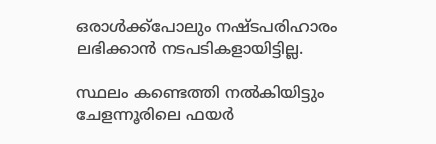ഒരാൾക്ക്പോലും നഷ്ടപരിഹാരം ലഭിക്കാൻ നടപടികളായിട്ടില്ല.

സ്ഥലം കണ്ടെത്തി നൽകിയിട്ടും ചേളന്നൂരിലെ ഫയർ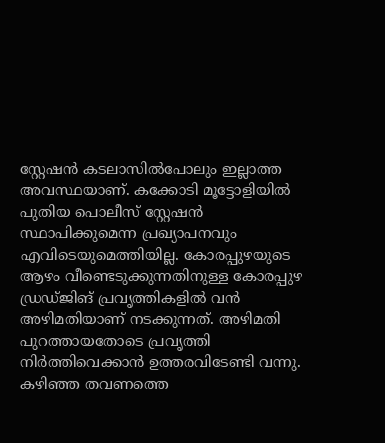സ്റ്റേഷൻ കടലാസിൽപോലും ഇല്ലാത്ത അവസ്ഥയാണ്. കക്കോടി മൂട്ടോളിയിൽ പുതിയ പൊലീസ് സ്റ്റേഷൻ സ്ഥാപിക്കുമെന്ന പ്രഖ്യാപനവും എവിടെയുമെത്തിയില്ല. കോരപ്പുഴയുടെ ആഴം വീണ്ടെടുക്കുന്നതിനുള്ള കോരപ്പുഴ ഡ്രഡ്ജിങ് പ്രവൃത്തികളിൽ വൻ അഴിമതിയാണ് നടക്കുന്നത്. അഴിമതി പുറത്തായതോടെ പ്രവൃത്തി നിർത്തിവെക്കാൻ ഉത്തരവിടേണ്ടി വന്നു. കഴിഞ്ഞ തവണത്തെ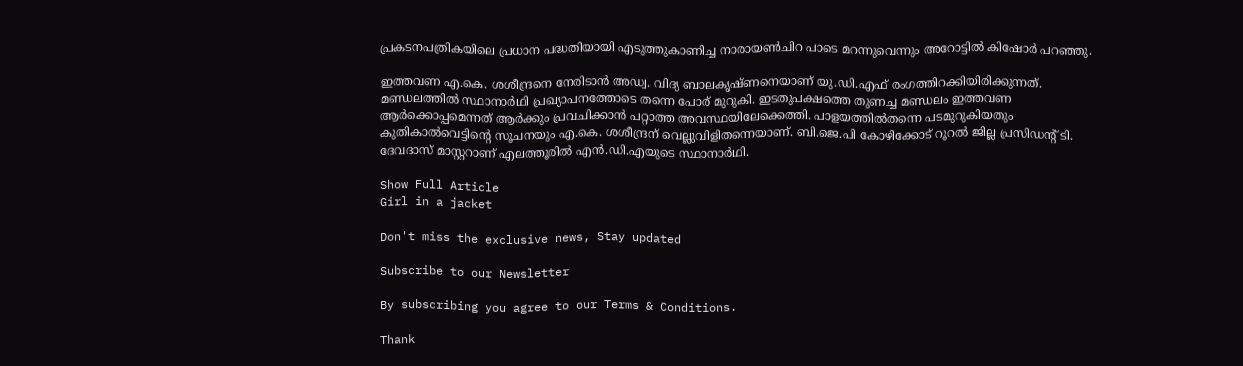പ്രകടനപത്രികയിലെ പ്രധാന പദ്ധതിയായി എടുത്തുകാണിച്ച നാരായൺചിറ പാടെ മറന്നുവെന്നും അറോട്ടിൽ കിഷോർ പറഞ്ഞു.

ഇത്തവണ എ.കെ. ശശീന്ദ്രനെ നേരിടാൻ അഡ്വ. വിദ്യ ബാലകൃഷ്ണനെയാണ് യു.ഡി.എഫ് രംഗത്തിറക്കിയിരിക്കുന്നത്. മണ്ഡലത്തിൽ സ്ഥാനാർഥി പ്രഖ്യാപനത്തോടെ തന്നെ പോര് മുറുകി. ഇടതുപക്ഷത്തെ തുണച്ച മണ്ഡലം ഇത്തവണ ആർക്കൊപ്പമെന്നത് ആർക്കും പ്രവചിക്കാൻ പറ്റാത്ത അവസ്ഥയിലേക്കെത്തി. പാളയത്തിൽതന്നെ പടമുറുകിയതും കുതികാൽവെട്ടിന്റെ സൂചനയും എ.കെ. ശശീന്ദ്രന് വെല്ലുവിളിതന്നെയാണ്. ബി.ജെ.പി കോഴിക്കോട് റൂറൽ ജില്ല പ്രസിഡന്റ് ടി. ദേവദാസ് മാസ്റ്ററാണ് എലത്തൂരിൽ എൻ.ഡി.എയുടെ സ്ഥാനാർഥി.

Show Full Article
Girl in a jacket

Don't miss the exclusive news, Stay updated

Subscribe to our Newsletter

By subscribing you agree to our Terms & Conditions.

Thank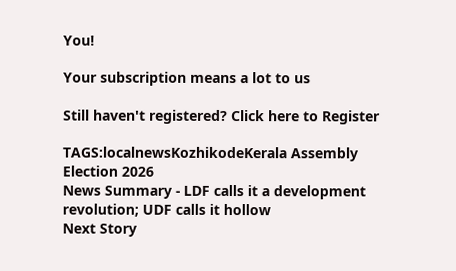You!

Your subscription means a lot to us

Still haven't registered? Click here to Register

TAGS:localnewsKozhikodeKerala Assembly Election 2026
News Summary - LDF calls it a development revolution; UDF calls it hollow
Next Story